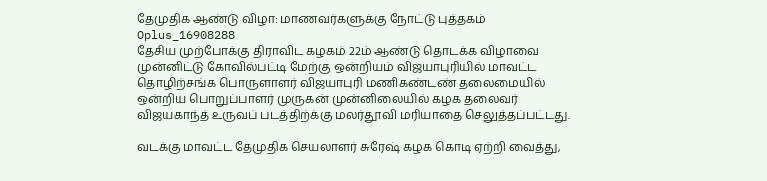தேமுதிக ஆண்டு விழா: மாணவர்களுக்கு நோட்டு புத்தகம்
Oplus_16908288
தேசிய முற்போக்கு திராவிட கழகம் 22ம் ஆண்டு தொடக்க விழாவை முன்னிட்டு கோவில்பட்டி மேற்கு ஒன்றியம் விஜயாபுரியில் மாவட்ட தொழிற்சங்க பொருளாளர் விஜயாபுரி மணிகண்டண் தலைமையில் ஒன்றிய பொறுப்பாளர் முருகன் முன்னிலையில் கழக தலைவர் விஜயகாந்த் உருவப் படத்திற்க்கு மலர்தூவி மரியாதை செலுத்தப்பட்டது.

வடக்கு மாவட்ட தேமுதிக செயலாளர் சுரேஷ் கழக கொடி ஏற்றி வைத்து,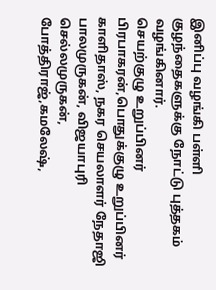இனிப்பு வழங்கி பள்ளி குழந்தைகளுக்கு நோட்டு புத்தகம் வழங்கினார்.
செயற்குழு உறுப்பினர் பிரபாகரன்,பொதுக்குழு உறுப்பினர் காளிதாஸ், நகர செயலாளர் நேதாஜி பாலமுருகன், விஜயாபுரி செல்லமுருகன், போத்திராஜ்,கமலேஷ்,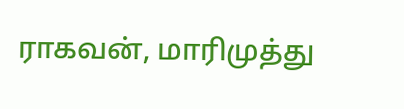ராகவன், மாரிமுத்து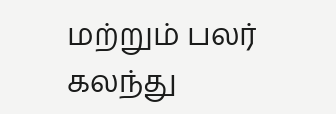மற்றும் பலர் கலந்து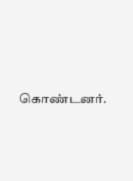கொண்டனர்.